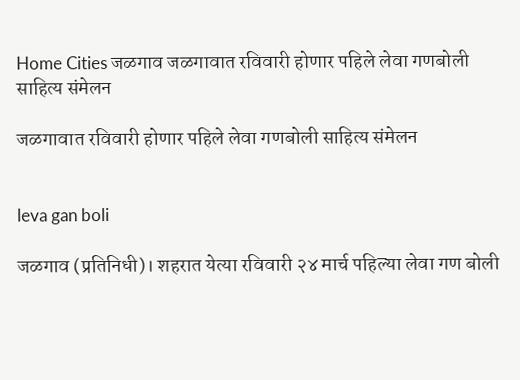Home Cities जळगाव जळगावात रविवारी होणार पहिले लेवा गणबोली साहित्य संमेलन

जळगावात रविवारी होणार पहिले लेवा गणबोली साहित्य संमेलन


leva gan boli

जळगाव (प्रतिनिधी)। शहरात येत्या रविवारी २४ मार्च पहिल्या लेवा गण बोली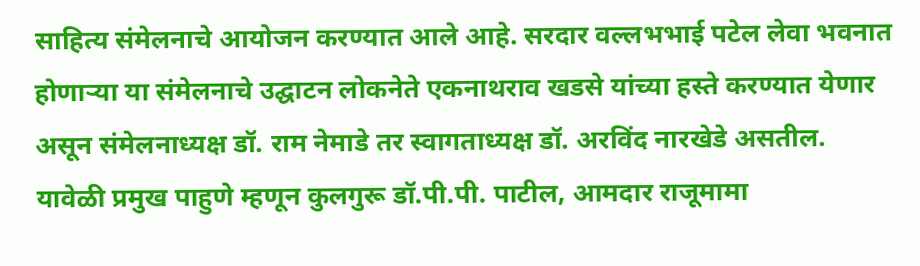साहित्य संमेलनाचे आयोजन करण्यात आले आहे. सरदार वल्लभभाई पटेल लेवा भवनात होणाऱ्या या संमेलनाचे उद्घाटन लोकनेते एकनाथराव खडसे यांच्या हस्ते करण्यात येणार असून संमेलनाध्यक्ष डॉ. राम नेमाडे तर स्वागताध्यक्ष डॉ. अरविंद नारखेडे असतील. यावेळी प्रमुख पाहुणे म्हणून कुलगुरू डॉ.पी.पी. पाटील, आमदार राजूमामा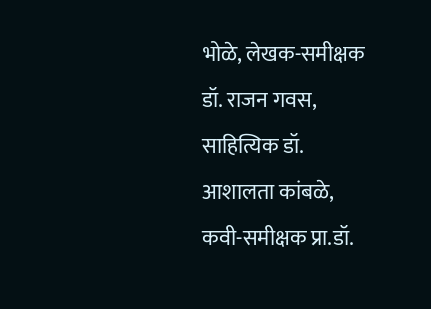भोळे, लेखक-समीक्षक डॉ. राजन गवस, साहित्यिक डॉ. आशालता कांबळे, कवी-समीक्षक प्रा.डॉ.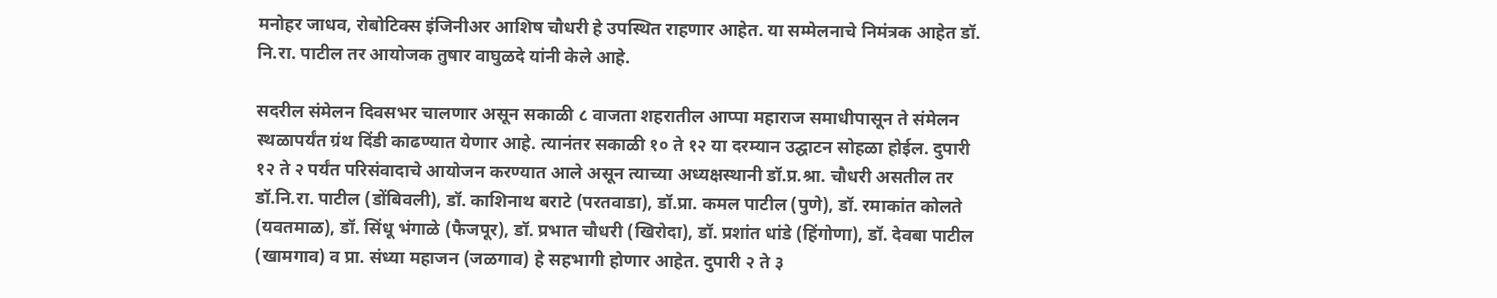मनोहर जाधव, रोबोटिक्स इंजिनीअर आशिष चौधरी हे उपस्थित राहणार आहेत. या सम्मेलनाचे निमंत्रक आहेत डॉ. नि.रा. पाटील तर आयोजक तुषार वाघुळदे यांनी केले आहे.

सदरील संमेलन दिवसभर चालणार असून सकाळी ८ वाजता शहरातील आप्पा महाराज समाधीपासून ते संमेलन स्थळापर्यंत ग्रंथ दिंडी काढण्यात येणार आहे. त्यानंतर सकाळी १० ते १२ या दरम्यान उद्घाटन सोहळा होईल. दुपारी १२ ते २ पर्यंत परिसंवादाचे आयोजन करण्यात आले असून त्याच्या अध्यक्षस्थानी डॉ.प्र.श्रा. चौधरी असतील तर डॉ.नि.रा. पाटील (डोंबिवली), डॉ. काशिनाथ बराटे (परतवाडा), डॉ.प्रा. कमल पाटील (पुणे), डॉ. रमाकांत कोलते (यवतमाळ), डॉ. सिंधू भंगाळे (फैजपूर), डॉ. प्रभात चौधरी (खिरोदा), डॉ. प्रशांत धांडे (हिंगोणा), डॉ. देवबा पाटील (खामगाव) व प्रा. संध्या महाजन (जळगाव) हे सहभागी होणार आहेत. दुपारी २ ते ३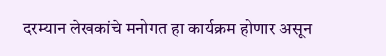दरम्यान लेखकांचे मनोगत हा कार्यक्रम होणार असून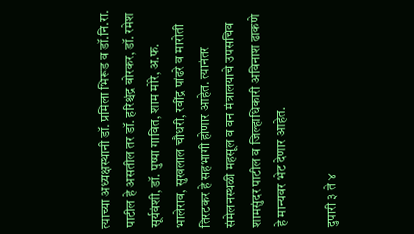त्याच्या अध्यक्षस्थानी डॉ. प्रमिला भिरूड व डॉ.नि.रा. पाटील हे असतील तर डॉ. हरिश्चंद्र बोरकर, डॉ. रमेश सूर्यवंशी, डॉ. पुष्पा गावित, शाम मोरे, अ.फ. भालेराव, सुखलाल चौधरी, रवींद्र पांढरे व मारोती तिरटकर हे सहभागी होणार आहेत. त्यानंतर संमेलनस्थळी महसूल व वन मंत्रालयाचे उपसचिव शामसुंदर पाटील व जिल्हाधिकारी अविनाश ढाकणे हे मान्यवर भेट देणार आहेत.

दुपारी ३ ते ४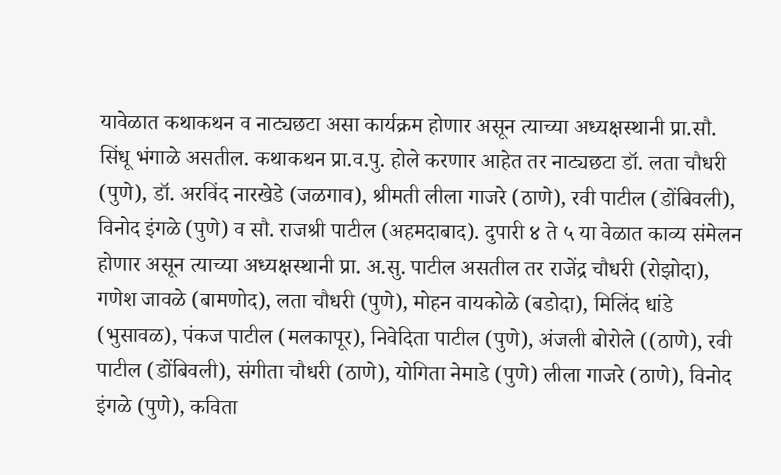यावेळात कथाकथन व नाट्यछटा असा कार्यक्रम होणार असून त्याच्या अध्यक्षस्थानी प्रा.सौ. सिंधू भंगाळे असतील. कथाकथन प्रा.व.पु. होले करणार आहेत तर नाट्यछटा डॉ. लता चौधरी (पुणे), डॉ. अरविंद नारखेडे (जळगाव), श्रीमती लीला गाजरे (ठाणे), रवी पाटील (डोंबिवली), विनोद इंगळे (पुणे) व सौ. राजश्री पाटील (अहमदाबाद). दुपारी ४ ते ५ या वेळात काव्य संमेलन होणार असून त्याच्या अध्यक्षस्थानी प्रा. अ.सु. पाटील असतील तर राजेंद्र चौधरी (रोझोदा), गणेश जावळे (बामणोद), लता चौधरी (पुणे), मोहन वायकोळे (बडोदा), मिलिंद धांडे (भुसावळ), पंकज पाटील (मलकापूर), निवेदिता पाटील (पुणे), अंजली बोरोले ((ठाणे), रवी पाटील (डोंबिवली), संगीता चौधरी (ठाणे), योगिता नेमाडे (पुणे) लीला गाजरे (ठाणे), विनोद इंगळे (पुणे), कविता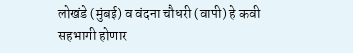लोखंडे (मुंबई) व वंदना चौधरी (वापी) हे कवी सहभागी होणार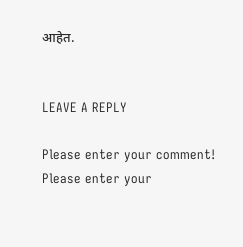आहेत.


LEAVE A REPLY

Please enter your comment!
Please enter your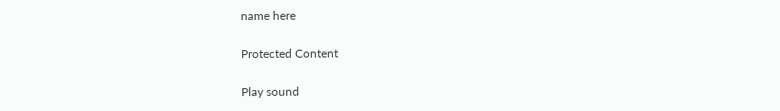name here

Protected Content

Play sound